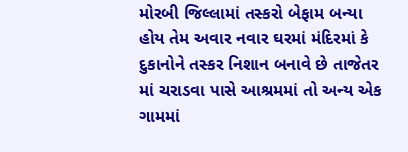મોરબી જિલ્લામાં તસ્કરો બેફામ બન્યા હોય તેમ અવાર નવાર ઘરમાં મંદિરમાં કે દુકાનોને તસ્કર નિશાન બનાવે છે તાજેતર માં ચરાડવા પાસે આશ્રમમાં તો અન્ય એક ગામમાં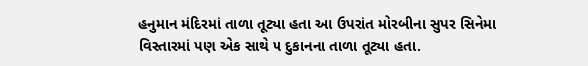હનુમાન મંદિરમાં તાળા તૂટ્યા હતા આ ઉપરાંત મોરબીના સુપર સિનેમા વિસ્તારમાં પણ એક સાથે ૫ દુકાનના તાળા તૂટ્યા હતા.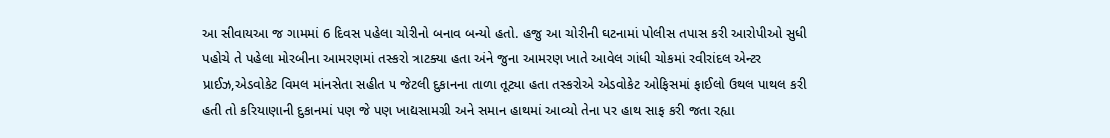આ સીવાયઆ જ ગામમાં 6 દિવસ પહેલા ચોરીનો બનાવ બન્યો હતો. હજુ આ ચોરીની ઘટનામાં પોલીસ તપાસ કરી આરોપીઓ સુધી પહોચે તે પહેલા મોરબીના આમરણમાં તસ્કરો ત્રાટક્યા હતા અંને જુના આમરણ ખાતે આવેલ ગાંધી ચોકમાં રવીરાંદલ એન્ટર પ્રાઈઝ,એડવોકેટ વિમલ માંનસેતા સહીત ૫ જેટલી દુકાનના તાળા તૂટ્યા હતા તસ્કરોએ એડવોકેટ ઓફિસમાં ફાઈલો ઉથલ પાથલ કરી હતી તો કરિયાણાની દુકાનમાં પણ જે પણ ખાદ્યસામગ્રી અને સમાન હાથમાં આવ્યો તેના પર હાથ સાફ કરી જતા રહ્યા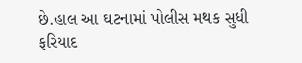છે.હાલ આ ઘટનામાં પોલીસ મથક સુધી ફરિયાદ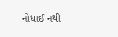નોધાઈ નથી